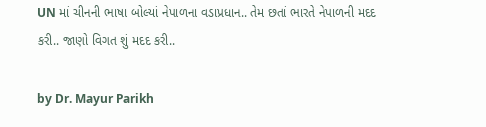UN માં ચીનની ભાષા બોલ્યાં નેપાળના વડાપ્રધાન.. તેમ છતાં ભારતે નેપાળની મદદ કરી.. જાણો વિગત શું મદદ કરી..

by Dr. Mayur Parikh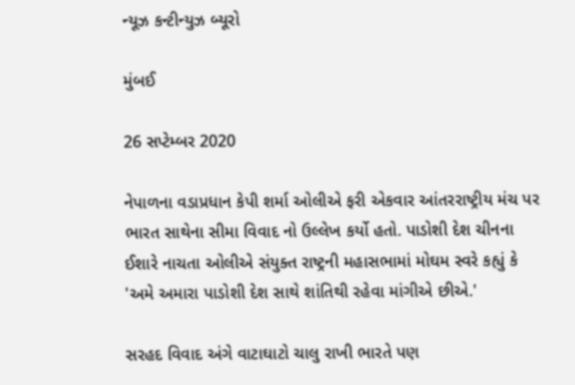ન્યૂઝ કન્ટીન્યુઝ બ્યૂરો

મુંબઈ

26 સપ્ટેમ્બર 2020

નેપાળના વડાપ્રધાન કેપી શર્મા ઓલીએ ફરી એકવાર આંતરરાષ્ટ્રીય મંચ પર ભારત સાથેના સીમા વિવાદ નો ઉલ્લેખ કર્યો હતો. પાડોશી દેશ ચીનના ઈશારે નાચતા ઓલીએ સંયુક્ત રાષ્ટ્રની મહાસભામાં મોઘમ સ્વરે કહ્યું કે 'અમે અમારા પાડોશી દેશ સાથે શાંતિથી રહેવા માંગીએ છીએ.'

સરહદ વિવાદ અંગે વાટાઘાટો ચાલુ રાખી ભારતે પણ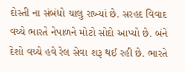દોસ્તી ના સંબંધો ચાલુ રાખ્યાં છે. સરહદ વિવાદ વચ્ચે ભારતે નેપાળને મોટો સોદો આપ્યો છે. બંને દેશો વચ્ચે હવે રેલ સેવા શરૂ થઈ રહી છે. ભારતે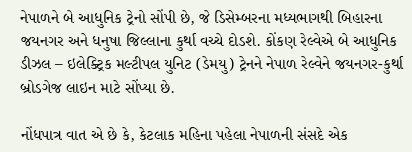નેપાળને બે આધુનિક ટ્રેનો સોંપી છે, જે ડિસેમ્બરના મધ્યભાગથી બિહારના જયનગર અને ધનુષા જિલ્લાના કુર્થા વચ્ચે દોડશે. કોંકણ રેલ્વેએ બે આધુનિક ડીઝલ – ઇલેક્ટ્રિક મલ્ટીપલ યુનિટ (ડેમયુ) ટ્રેનને નેપાળ રેલ્વેને જયનગર-કુર્થા બ્રોડગેજ લાઇન માટે સોંપ્યા છે.

નોંધપાત્ર વાત એ છે કે, કેટલાક મહિના પહેલા નેપાળની સંસદે એક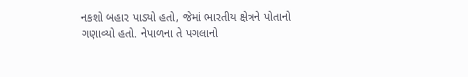નકશો બહાર પાડ્યો હતો, જેમાં ભારતીય ક્ષેત્રને પોતાનો ગણાવ્યો હતો. નેપાળના તે પગલાનો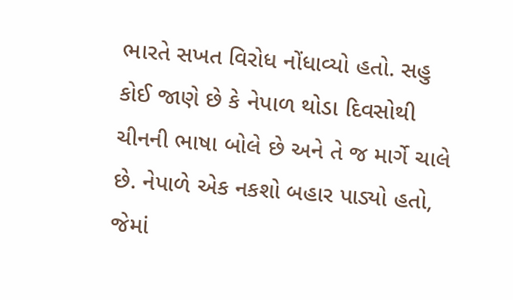ભારતે સખત વિરોધ નોંધાવ્યો હતો. સહુ કોઈ જાણે છે કે નેપાળ થોડા દિવસોથી ચીનની ભાષા બોલે છે અને તે જ માર્ગે ચાલે છે. નેપાળે એક નકશો બહાર પાડ્યો હતો, જેમાં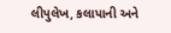લીપુલેખ, કલાપાની અને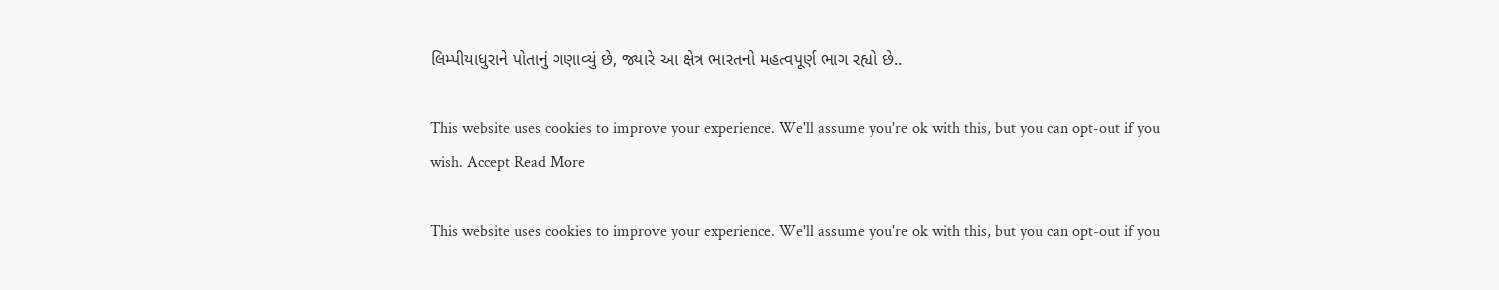લિમ્પીયાધુરાને પોતાનું ગણાવ્યું છે, જ્યારે આ ક્ષેત્ર ભારતનો મહત્વપૂર્ણ ભાગ રહ્યો છે..

This website uses cookies to improve your experience. We'll assume you're ok with this, but you can opt-out if you wish. Accept Read More

This website uses cookies to improve your experience. We'll assume you're ok with this, but you can opt-out if you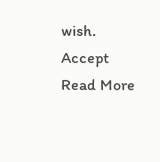wish. Accept Read More